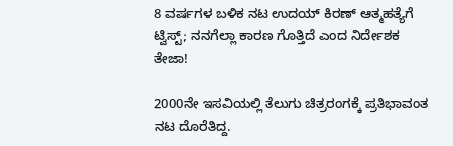8 ವರ್ಷಗಳ ಬಳಿಕ ನಟ ಉದಯ್ ಕಿರಣ್ ಆತ್ಮಹತ್ಯೆಗೆ ಟ್ವಿಸ್ಟ್; ನನಗೆಲ್ಲಾ ಕಾರಣ ಗೊತ್ತಿದೆ ಎಂದ ನಿರ್ದೇಶಕ ತೇಜಾ!

2000ನೇ ಇಸವಿಯಲ್ಲಿ ತೆಲುಗು ಚಿತ್ರರಂಗಕ್ಕೆ ಪ್ರತಿಭಾವಂತ ನಟ ದೊರೆತಿದ್ದ.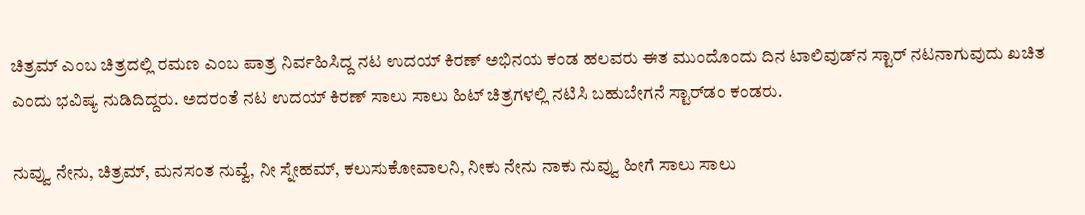ಚಿತ್ರಮ್ ಎಂಬ ಚಿತ್ರದಲ್ಲಿ ರಮಣ ಎಂಬ ಪಾತ್ರ ನಿರ್ವಹಿಸಿದ್ದ ನಟ ಉದಯ್ ಕಿರಣ್ ಅಭಿನಯ ಕಂಡ ಹಲವರು ಈತ ಮುಂದೊಂದು ದಿನ ಟಾಲಿವುಡ್‌ನ ಸ್ಟಾರ್ ನಟನಾಗುವುದು ಖಚಿತ ಎಂದು ಭವಿಷ್ಯ ನುಡಿದಿದ್ದರು. ಅದರಂತೆ ನಟ ಉದಯ್ ಕಿರಣ್ ಸಾಲು ಸಾಲು ಹಿಟ್ ಚಿತ್ರಗಳಲ್ಲಿ ನಟಿಸಿ ಬಹುಬೇಗನೆ ಸ್ಟಾರ್‌ಡಂ ಕಂಡರು.

ನುವ್ವು ನೇನು, ಚಿತ್ರಮ್, ಮನಸಂತ ನುವ್ವೆ, ನೀ ಸ್ನೇಹಮ್, ಕಲುಸುಕೋವಾಲನಿ, ನೀಕು ನೇನು ನಾಕು ನುವ್ವು ಹೀಗೆ ಸಾಲು ಸಾಲು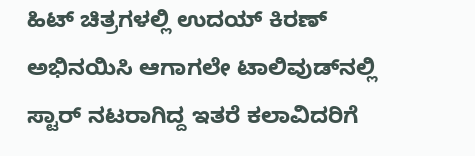ಹಿಟ್ ಚಿತ್ರಗಳಲ್ಲಿ ಉದಯ್ ಕಿರಣ್ ಅಭಿನಯಿಸಿ ಆಗಾಗಲೇ ಟಾಲಿವುಡ್‌ನಲ್ಲಿ ಸ್ಟಾರ್ ನಟರಾಗಿದ್ದ ಇತರೆ ಕಲಾವಿದರಿಗೆ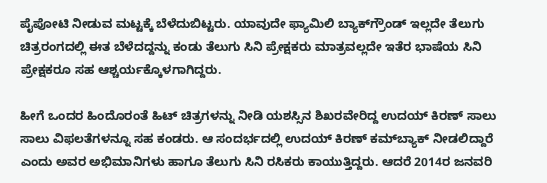ಪೈಪೋಟಿ ನೀಡುವ ಮಟ್ಟಕ್ಕೆ ಬೆಳೆದುಬಿಟ್ಟರು. ಯಾವುದೇ ಫ್ಯಾಮಿಲಿ ಬ್ಯಾಕ್‌ಗ್ರೌಂಡ್ ಇಲ್ಲದೇ ತೆಲುಗು ಚಿತ್ರರಂಗದಲ್ಲಿ ಈತ ಬೆಳೆದದ್ದನ್ನು ಕಂಡು ತೆಲುಗು ಸಿನಿ ಪ್ರೇಕ್ಷಕರು ಮಾತ್ರವಲ್ಲದೇ ಇತೆರ ಭಾಷೆಯ ಸಿನಿ ಪ್ರೇಕ್ಷಕರೂ ಸಹ ಆಶ್ಚರ್ಯಕ್ಕೊಳಗಾಗಿದ್ದರು.

ಹೀಗೆ ಒಂದರ ಹಿಂದೊರಂತೆ ಹಿಟ್ ಚಿತ್ರಗಳನ್ನು ನೀಡಿ ಯಶಸ್ಸಿನ ಶಿಖರವೇರಿದ್ದ ಉದಯ್ ಕಿರಣ್ ಸಾಲು ಸಾಲು ವಿಫಲತೆಗಳನ್ನೂ ಸಹ ಕಂಡರು. ಆ ಸಂದರ್ಭದಲ್ಲಿ ಉದಯ್ ಕಿರಣ್ ಕಮ್‌ಬ್ಯಾಕ್ ನೀಡಲಿದ್ದಾರೆ ಎಂದು ಅವರ ಅಭಿಮಾನಿಗಳು ಹಾಗೂ ತೆಲುಗು ಸಿನಿ ರಸಿಕರು ಕಾಯುತ್ತಿದ್ದರು. ಆದರೆ 2014ರ ಜನವರಿ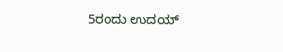5ರಂದು ಉದಯ್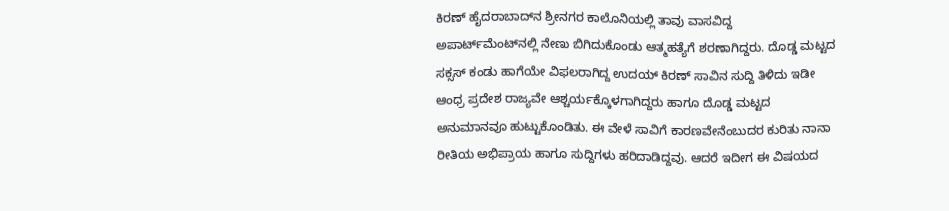ಕಿರಣ್ ಹೈದರಾಬಾದ್‌ನ ಶ್ರೀನಗರ ಕಾಲೊನಿಯಲ್ಲಿ ತಾವು ವಾಸವಿದ್ದ ಅಪಾರ್ಟ್‌ಮೆಂಟ್‌ನಲ್ಲಿ ನೇಣು ಬಿಗಿದುಕೊಂಡು ಆತ್ಮಹತ್ಯೆಗೆ ಶರಣಾಗಿದ್ದರು. ದೊಡ್ಡ ಮಟ್ಟದ ಸಕ್ಸಸ್ ಕಂಡು ಹಾಗೆಯೇ ವಿಫಲರಾಗಿದ್ದ ಉದಯ್ ಕಿರಣ್ ಸಾವಿನ ಸುದ್ದಿ ತಿಳಿದು ಇಡೀ ಆಂಧ್ರ ಪ್ರದೇಶ ರಾಜ್ಯವೇ ಆ‍ಶ್ಚರ್ಯಕ್ಕೊಳಗಾಗಿದ್ದರು ಹಾಗೂ ದೊಡ್ಡ ಮಟ್ಟದ ಅನುಮಾನವೂ ಹುಟ್ಟುಕೊಂಡಿತು. ಈ ವೇಳೆ ಸಾವಿಗೆ ಕಾರಣವೇನೆಂಬುದರ ಕುರಿತು ನಾನಾ ರೀತಿಯ ಅಭಿಪ್ರಾಯ ಹಾಗೂ ಸುದ್ದಿಗಳು ಹರಿದಾಡಿದ್ದವು. ಆದರೆ ಇದೀಗ ಈ ವಿಷಯದ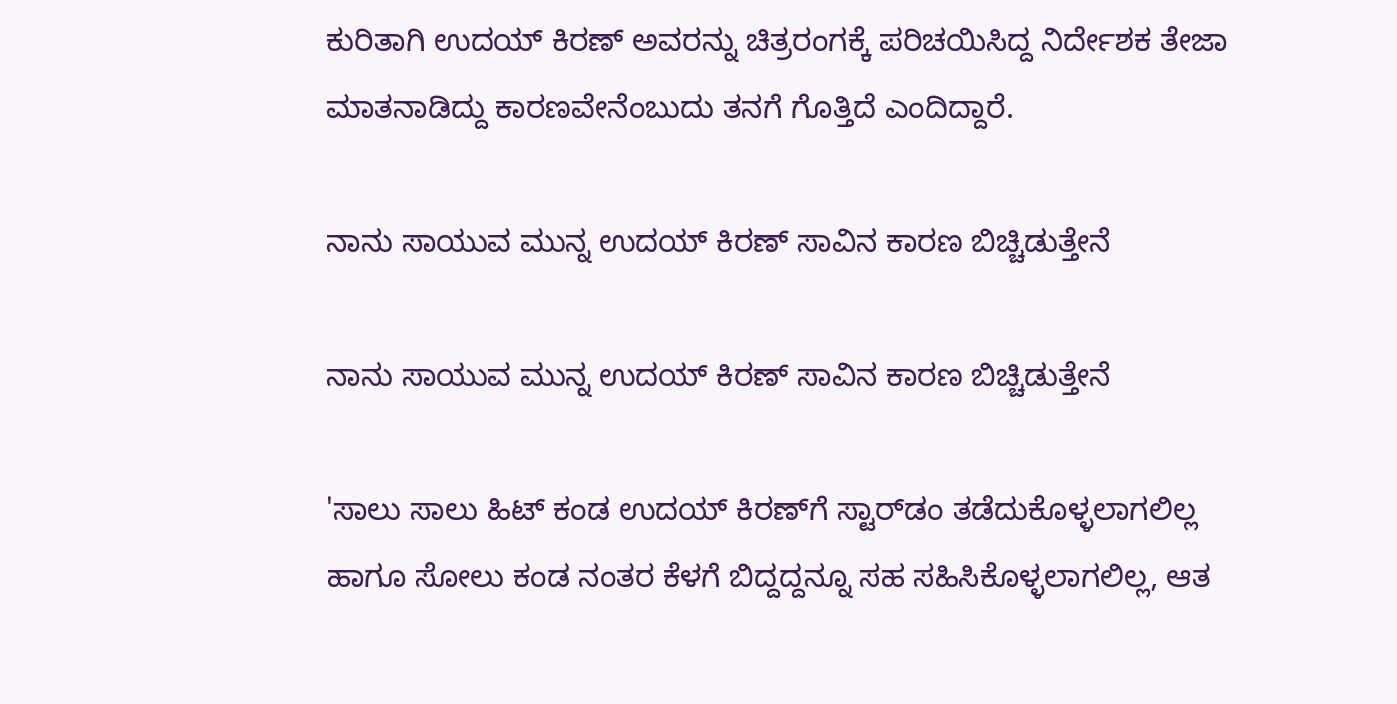ಕುರಿತಾಗಿ ಉದಯ್ ಕಿರಣ್ ಅವರನ್ನು ಚಿತ್ರರಂಗಕ್ಕೆ ಪರಿಚಯಿಸಿದ್ದ ನಿರ್ದೇಶಕ ತೇಜಾ ಮಾತನಾಡಿದ್ದು ಕಾರಣವೇನೆಂಬುದು ತನಗೆ ಗೊತ್ತಿದೆ ಎಂದಿದ್ದಾರೆ.

ನಾನು ಸಾಯುವ ಮುನ್ನ ಉದಯ್ ಕಿರಣ್ ಸಾವಿನ ಕಾರಣ ಬಿಚ್ಚಿಡುತ್ತೇನೆ

ನಾನು ಸಾಯುವ ಮುನ್ನ ಉದಯ್ ಕಿರಣ್ ಸಾವಿನ ಕಾರಣ ಬಿಚ್ಚಿಡುತ್ತೇನೆ

'ಸಾಲು ಸಾಲು ಹಿಟ್ ಕಂಡ ಉದಯ್ ಕಿರಣ್‌ಗೆ ಸ್ಟಾರ್‌ಡಂ ತಡೆದುಕೊಳ್ಳಲಾಗಲಿಲ್ಲ ಹಾಗೂ ಸೋಲು ಕಂಡ ನಂತರ ಕೆಳಗೆ ಬಿದ್ದದ್ದನ್ನೂ ಸಹ ಸಹಿಸಿಕೊಳ್ಳಲಾಗಲಿಲ್ಲ, ಆತ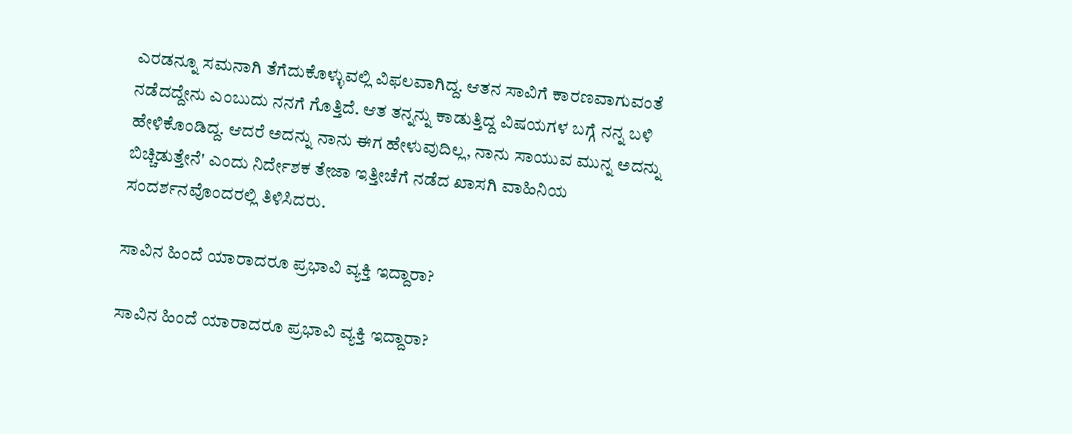ಎರಡನ್ನೂ ಸಮನಾಗಿ ತೆಗೆದುಕೊಳ್ಳುವಲ್ಲಿ ವಿಫಲವಾಗಿದ್ದ. ಆತನ ಸಾವಿಗೆ ಕಾರಣವಾಗುವಂತೆ ನಡೆದದ್ದೇನು ಎಂಬುದು ನನಗೆ ಗೊತ್ತಿದೆ. ಆತ ತನ್ನನ್ನು ಕಾಡುತ್ತಿದ್ದ ವಿಷಯಗಳ ಬಗ್ಗೆ ನನ್ನ ಬಳಿ ಹೇಳಿಕೊಂಡಿದ್ದ. ಆದರೆ ಅದನ್ನು ನಾನು ಈಗ ಹೇಳುವುದಿಲ್ಲ, ನಾನು ಸಾಯುವ ಮುನ್ನ ಅದನ್ನು ಬಿಚ್ಚಿಡುತ್ತೇನೆ' ಎಂದು ನಿರ್ದೇಶಕ ತೇಜಾ ಇತ್ತೀಚೆಗೆ ನಡೆದ ಖಾಸಗಿ ವಾಹಿನಿಯ ಸಂದರ್ಶನವೊಂದರಲ್ಲಿ ತಿಳಿಸಿದರು.

ಸಾವಿನ ಹಿಂದೆ ಯಾರಾದರೂ ಪ್ರಭಾವಿ ವ್ಯಕ್ತಿ ಇದ್ದಾರಾ?

ಸಾವಿನ ಹಿಂದೆ ಯಾರಾದರೂ ಪ್ರಭಾವಿ ವ್ಯಕ್ತಿ ಇದ್ದಾರಾ?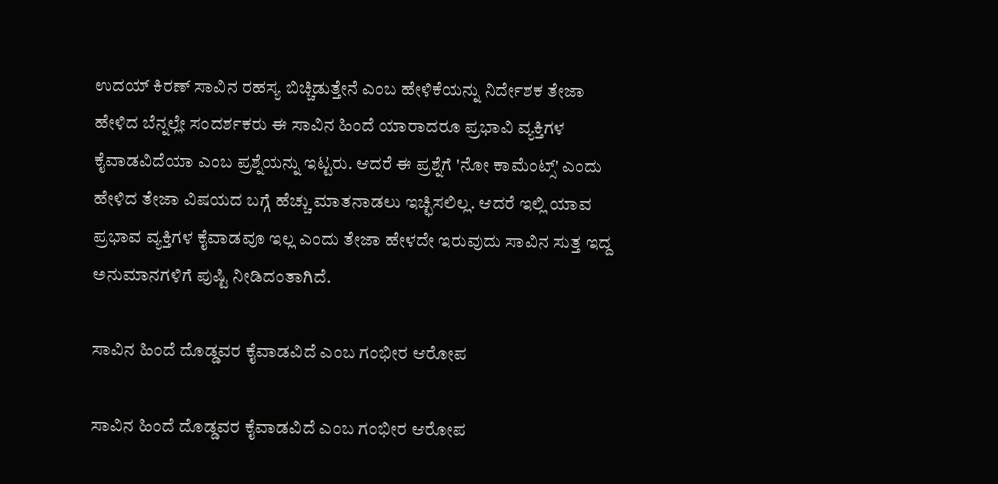ಉದಯ್ ಕಿರಣ್ ಸಾವಿನ ರಹಸ್ಯ ಬಿಚ್ಚಿಡುತ್ತೇನೆ ಎಂಬ ಹೇಳಿಕೆಯನ್ನು ನಿರ್ದೇಶಕ ತೇಜಾ ಹೇಳಿದ ಬೆನ್ನಲ್ಲೇ ಸಂದರ್ಶಕರು ಈ ಸಾವಿನ ಹಿಂದೆ ಯಾರಾದರೂ ಪ್ರಭಾವಿ ವ್ಯಕ್ತಿಗಳ ಕೈವಾಡವಿದೆಯಾ ಎಂಬ ಪ್ರಶ್ನೆಯನ್ನು ಇಟ್ಟರು. ಆದರೆ ಈ ಪ್ರಶ್ನೆಗೆ 'ನೋ ಕಾಮೆಂಟ್ಸ್' ಎಂದು ಹೇಳಿದ ತೇಜಾ ವಿಷಯದ ಬಗ್ಗೆ ಹೆಚ್ಚು ಮಾತನಾಡಲು ಇಚ್ಛಿಸಲಿಲ್ಲ. ಆದರೆ ಇಲ್ಲಿ ಯಾವ ಪ್ರಭಾವ ವ್ಯಕ್ತಿಗಳ ಕೈವಾಡವೂ ಇಲ್ಲ ಎಂದು ತೇಜಾ ಹೇಳದೇ ಇರುವುದು ಸಾವಿನ ಸುತ್ತ ಇದ್ದ ಅನುಮಾನಗಳಿಗೆ ಪುಷ್ಟಿ ನೀಡಿದಂತಾಗಿದೆ.

ಸಾವಿನ ಹಿಂದೆ ದೊಡ್ಡವರ ಕೈವಾಡವಿದೆ ಎಂಬ ಗಂಭೀರ ಆರೋಪ

ಸಾವಿನ ಹಿಂದೆ ದೊಡ್ಡವರ ಕೈವಾಡವಿದೆ ಎಂಬ ಗಂಭೀರ ಆರೋಪ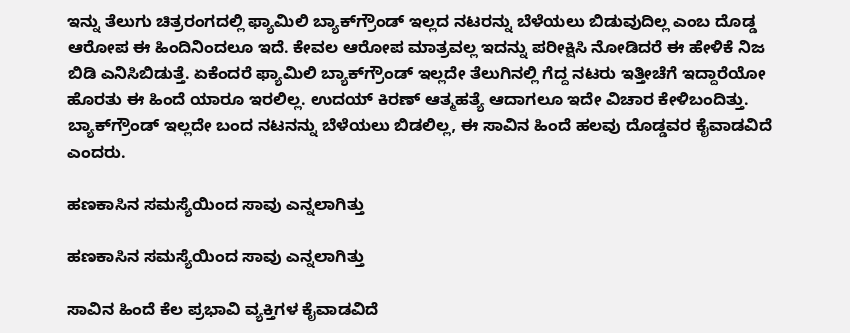ಇನ್ನು ತೆಲುಗು ಚಿತ್ರರಂಗದಲ್ಲಿ ಫ್ಯಾಮಿಲಿ ಬ್ಯಾಕ್‌ಗ್ರೌಂಡ್ ಇಲ್ಲದ ನಟರನ್ನು ಬೆಳೆಯಲು ಬಿಡುವುದಿಲ್ಲ ಎಂಬ ದೊಡ್ಡ ಆರೋಪ ಈ ಹಿಂದಿನಿಂದಲೂ ಇದೆ. ಕೇವಲ ಆರೋಪ ಮಾತ್ರವಲ್ಲ ಇದನ್ನು ಪರೀಕ್ಷಿಸಿ ನೋಡಿದರೆ ಈ ಹೇಳಿಕೆ ನಿಜ ಬಿಡಿ ಎನಿಸಿಬಿಡುತ್ತೆ. ಏಕೆಂದರೆ ಫ್ಯಾಮಿಲಿ ಬ್ಯಾಕ್‌ಗ್ರೌಂಡ್ ಇಲ್ಲದೇ ತೆಲುಗಿನಲ್ಲಿ ಗೆದ್ದ ನಟರು ಇತ್ತೀಚೆಗೆ ಇದ್ದಾರೆಯೋ ಹೊರತು ಈ ಹಿಂದೆ ಯಾರೂ ಇರಲಿಲ್ಲ. ಉದಯ್ ಕಿರಣ್ ಆತ್ಮಹತ್ಯೆ ಆದಾಗಲೂ ಇದೇ ವಿಚಾರ ಕೇಳಿಬಂದಿತ್ತು. ಬ್ಯಾಕ್‌ಗ್ರೌಂಡ್ ಇಲ್ಲದೇ ಬಂದ ನಟನನ್ನು ಬೆಳೆಯಲು ಬಿಡಲಿಲ್ಲ, ಈ ಸಾವಿನ ಹಿಂದೆ ಹಲವು ದೊಡ್ಡವರ ಕೈವಾಡವಿದೆ ಎಂದರು.

ಹಣಕಾಸಿನ ಸಮಸ್ಯೆಯಿಂದ ಸಾವು ಎನ್ನಲಾಗಿತ್ತು

ಹಣಕಾಸಿನ ಸಮಸ್ಯೆಯಿಂದ ಸಾವು ಎನ್ನಲಾಗಿತ್ತು

ಸಾವಿನ ಹಿಂದೆ ಕೆಲ ಪ್ರಭಾವಿ ವ್ಯಕ್ತಿಗಳ ಕೈವಾಡವಿದೆ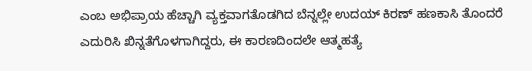ಎಂಬ ಅಭಿಪ್ರಾಯ ಹೆಚ್ಚಾಗಿ ವ್ಯಕ್ತವಾಗತೊಡಗಿದ ಬೆನ್ನಲ್ಲೇ ಉದಯ್ ಕಿರಣ್ ಹಣಕಾಸಿ ತೊಂದರೆ ಎದುರಿಸಿ ಖಿನ್ನತೆಗೊಳಗಾಗಿದ್ದರು, ಈ ಕಾರಣದಿಂದಲೇ ಆತ್ಮಹತ್ಯೆ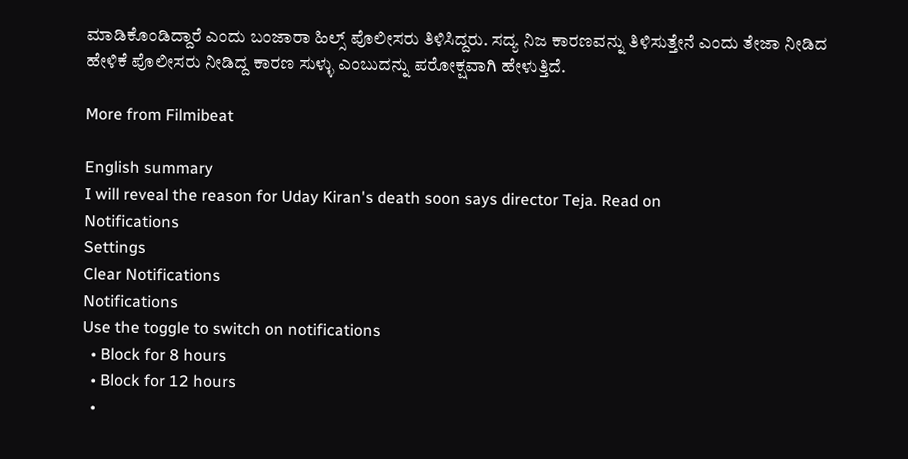ಮಾಡಿಕೊಂಡಿದ್ದಾರೆ ಎಂದು ಬಂಜಾರಾ ಹಿಲ್ಸ್ ಪೊಲೀಸರು ತಿಳಿಸಿದ್ದರು. ಸದ್ಯ ನಿಜ ಕಾರಣವನ್ನು ತಿಳಿಸುತ್ತೇನೆ ಎಂದು ತೇಜಾ ನೀಡಿದ ಹೇಳಿಕೆ ಪೊಲೀಸರು ನೀಡಿದ್ದ ಕಾರಣ ಸುಳ್ಳು ಎಂಬುದನ್ನು ಪರೋಕ್ಷವಾಗಿ ಹೇಳುತ್ತಿದೆ.

More from Filmibeat

English summary
I will reveal the reason for Uday Kiran's death soon says director Teja. Read on
Notifications
Settings
Clear Notifications
Notifications
Use the toggle to switch on notifications
  • Block for 8 hours
  • Block for 12 hours
  •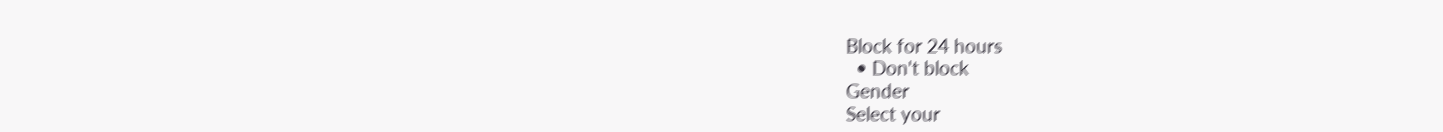Block for 24 hours
  • Don't block
Gender
Select your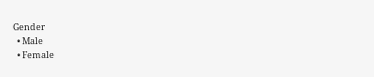Gender
  • Male
  • Female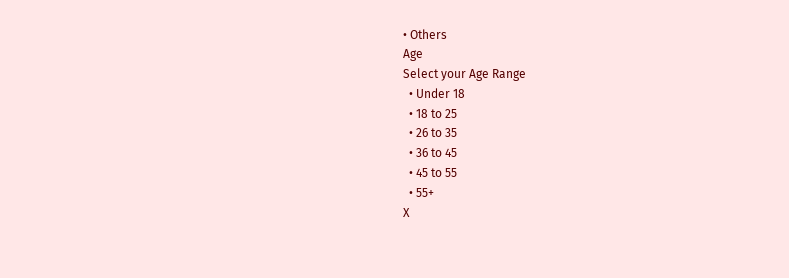• Others
Age
Select your Age Range
  • Under 18
  • 18 to 25
  • 26 to 35
  • 36 to 45
  • 45 to 55
  • 55+
X